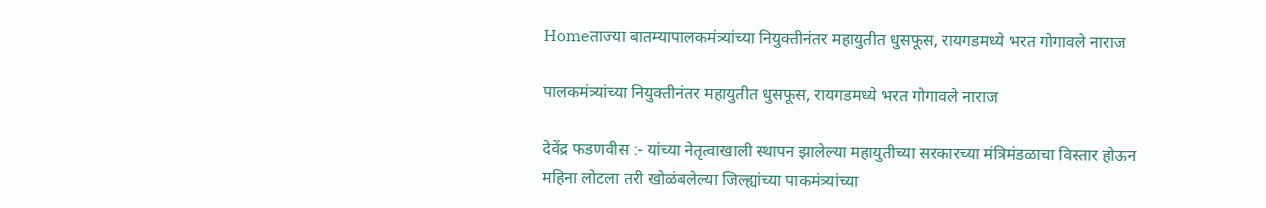Homeताज्या बातम्यापालकमंत्र्यांच्या नियुक्तीनंतर महायुतीत धुसफूस, रायगडमध्ये भरत गोगावले नाराज

पालकमंत्र्यांच्या नियुक्तीनंतर महायुतीत धुसफूस, रायगडमध्ये भरत गोगावले नाराज

देवेंद्र फडणवीस :- यांच्या नेतृत्वाखाली स्थापन झालेल्या महायुतीच्या सरकारच्या मंत्रिमंडळाचा विस्तार होऊन महिना लोटला तरी खोळंबलेल्या जिल्ह्यांच्या पाकमंत्र्यांच्या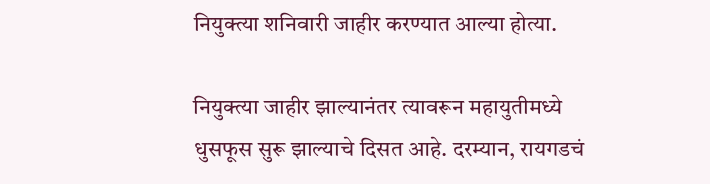नियुक्त्या शनिवारी जाहीर करण्यात आल्या होत्या.

नियुक्त्या जाहीर झाल्यानंतर त्यावरून महायुतीमध्ये धुसफूस सुरू झाल्याचे दिसत आहे. दरम्यान, रायगडचं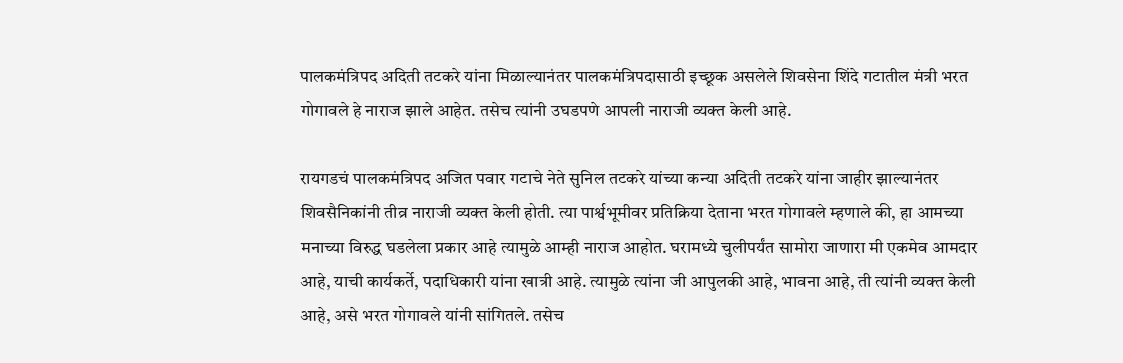पालकमंत्रिपद अदिती तटकरे यांना मिळाल्यानंतर पालकमंत्रिपदासाठी इच्छूक असलेले शिवसेना शिंदे गटातील मंत्री भरत गोगावले हे नाराज झाले आहेत. तसेच त्यांनी उघडपणे आपली नाराजी व्यक्त केली आहे.

रायगडचं पालकमंत्रिपद अजित पवार गटाचे नेते सुनिल तटकरे यांच्या कन्या अदिती तटकरे यांना जाहीर झाल्यानंतर शिवसैनिकांनी तीव्र नाराजी व्यक्त केली होती. त्या पार्श्वभूमीवर प्रतिक्रिया देताना भरत गोगावले म्हणाले की, हा आमच्या मनाच्या विरुद्ध घडलेला प्रकार आहे त्यामुळे आम्ही नाराज आहोत. घरामध्ये चुलीपर्यंत सामोरा जाणारा मी एकमेव आमदार आहे, याची कार्यकर्ते, पदाधिकारी यांना खात्री आहे. त्यामुळे त्यांना जी आपुलकी आहे, भावना आहे, ती त्यांनी व्यक्त केली आहे, असे भरत गोगावले यांनी सांगितले. तसेच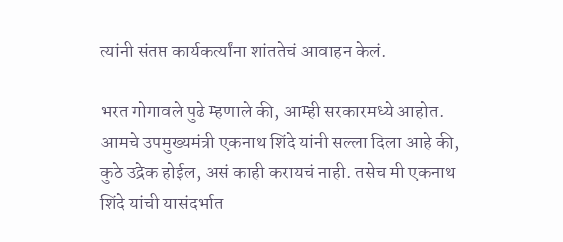त्यांनी संतप्त कार्यकर्त्यांना शांततेचं आवाहन केलं.

भरत गोगावले पुढे म्हणाले की, आम्ही सरकारमध्ये आहोत. आमचे उपमुख्यमंत्री एकनाथ शिंदे यांनी सल्ला दिला आहे की, कुठे उद्रेक होईल, असं काही करायचं नाही. तसेच मी एकनाथ शिंदे यांची यासंदर्भात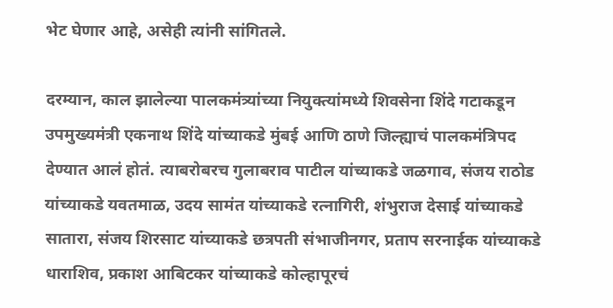भेट घेणार आहे, असेही त्यांनी सांगितले.

दरम्यान, काल झालेल्या पालकमंत्र्यांच्या नियुक्त्यांमध्ये शिवसेना शिंदे गटाकडून उपमुख्यमंत्री एकनाथ शिंदे यांच्याकडे मुंबई आणि ठाणे जिल्ह्याचं पालकमंत्रिपद देण्यात आलं होतं. त्याबरोबरच गुलाबराव पाटील यांच्याकडे जळगाव, संजय राठोड यांच्याकडे यवतमाळ, उदय सामंत यांच्याकडे रत्नागिरी, शंभुराज देसाई यांच्याकडे सातारा, संजय शिरसाट यांच्याकडे छत्रपती संभाजीनगर, प्रताप सरनाईक यांच्याकडे धाराशिव, प्रकाश आबिटकर यांच्याकडे कोल्हापूरचं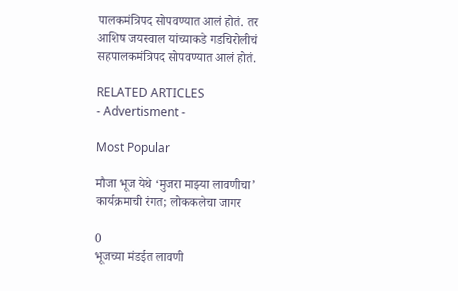पालकमंत्रिपद सोपवण्यात आलं होतं. तर आशिष जयस्वाल यांच्याकडे गडचिरोलीचं सहपालकमंत्रिपद सोपवण्यात आलं होतं.

RELATED ARTICLES
- Advertisment -

Most Popular

मौजा भूज येथे ‘मुजरा माझ्या लावणीचा’ कार्यक्रमाची रंगत; लोककलेचा जागर

0
भूजच्या मंडईत लावणी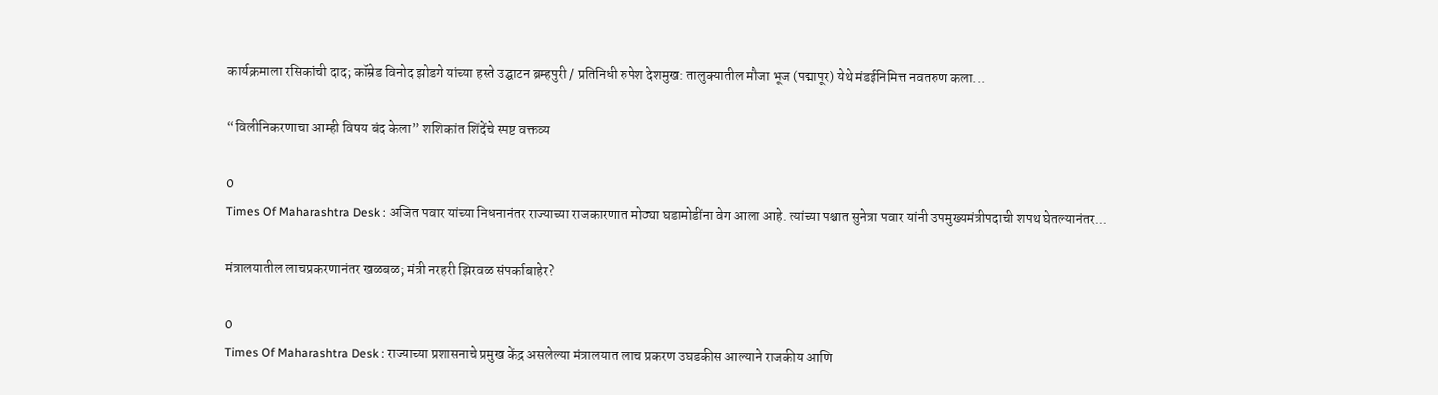कार्यक्रमाला रसिकांची दाद; कॉम्रेड विनोद झोडगे यांच्या हस्ते उद्घाटन ब्रम्हपुरी / प्रतिनिधी रुपेश देशमुख: तालुक्यातील मौजा भूज (पद्मापूर) येथे मंडईनिमित्त नवतरुण कला...

“विलीनिकरणाचा आम्ही विषय बंद केला” शशिकांत शिंदेंचे स्पष्ट वक्तव्य

0
Times Of Maharashtra Desk : अजित पवार यांच्या निधनानंतर राज्याच्या राजकारणात मोठ्या घडामोडींना वेग आला आहे. त्यांच्या पश्चात सुनेत्रा पवार यांनी उपमुख्यमंत्रीपदाची शपथ घेतल्यानंतर...

मंत्रालयातील लाचप्रकरणानंतर खळबळ; मंत्री नरहरी झिरवळ संपर्काबाहेर?

0
Times Of Maharashtra Desk : राज्याच्या प्रशासनाचे प्रमुख केंद्र असलेल्या मंत्रालयात लाच प्रकरण उघडकीस आल्याने राजकीय आणि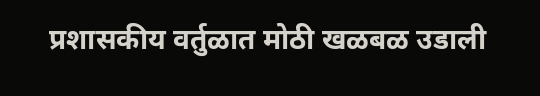प्रशासकीय वर्तुळात मोठी खळबळ उडाली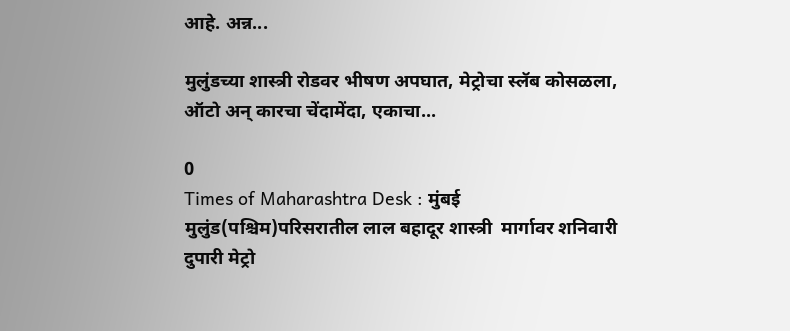आहे. अन्न...

मुलुंडच्या शास्त्री रोडवर भीषण अपघात, मेट्रोचा स्लॅब कोसळला, ऑटो अन् कारचा चेंदामेंदा, एकाचा...

0
Times of Maharashtra Desk : मुंबई मुलुंड(पश्चिम)परिसरातील लाल बहादूर शास्त्री  मार्गावर शनिवारी दुपारी मेट्रो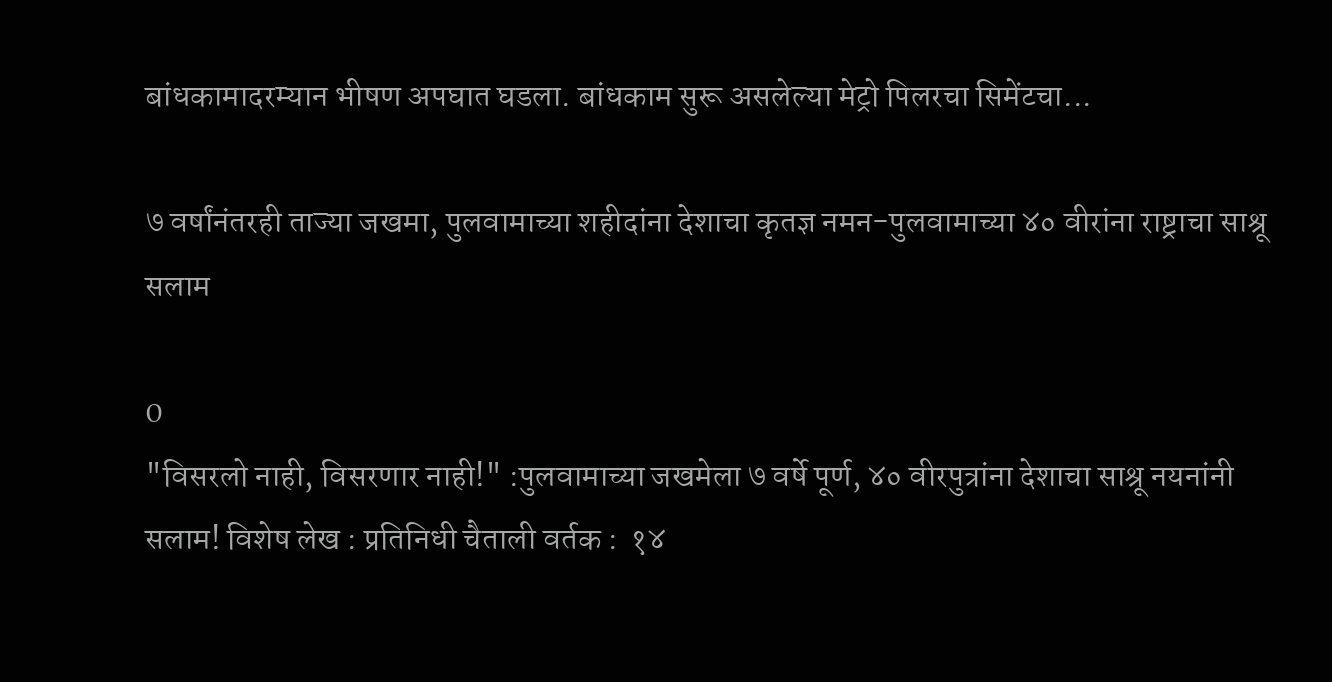बांधकामादरम्यान भीषण अपघात घडला. बांधकाम सुरू असलेल्या मेट्रो पिलरचा सिमेंटचा...

७ वर्षांनंतरही ताज्या जखमा, पुलवामाच्या शहीदांना देशाचा कृतज्ञ नमन-पुलवामाच्या ४० वीरांना राष्ट्राचा साश्रू सलाम

0
"विसरलो नाही, विसरणार नाही!" :पुलवामाच्या जखमेला ७ वर्षे पूर्ण, ४० वीरपुत्रांना देशाचा साश्रू नयनांनी सलाम! विशेष लेख : प्रतिनिधी चैताली वर्तक :  १४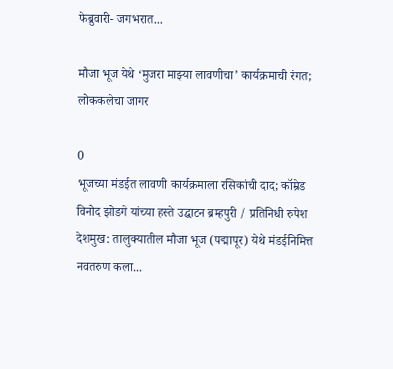फेब्रुवारी- जगभरात...

मौजा भूज येथे ‘मुजरा माझ्या लावणीचा’ कार्यक्रमाची रंगत; लोककलेचा जागर

0
भूजच्या मंडईत लावणी कार्यक्रमाला रसिकांची दाद; कॉम्रेड विनोद झोडगे यांच्या हस्ते उद्घाटन ब्रम्हपुरी / प्रतिनिधी रुपेश देशमुख: तालुक्यातील मौजा भूज (पद्मापूर) येथे मंडईनिमित्त नवतरुण कला...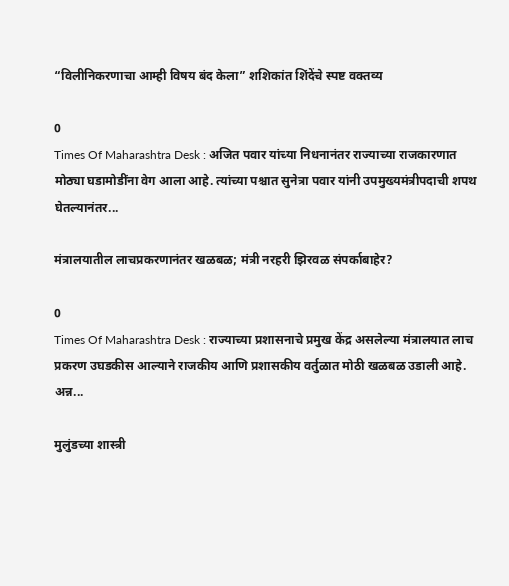“विलीनिकरणाचा आम्ही विषय बंद केला” शशिकांत शिंदेंचे स्पष्ट वक्तव्य

0
Times Of Maharashtra Desk : अजित पवार यांच्या निधनानंतर राज्याच्या राजकारणात मोठ्या घडामोडींना वेग आला आहे. त्यांच्या पश्चात सुनेत्रा पवार यांनी उपमुख्यमंत्रीपदाची शपथ घेतल्यानंतर...

मंत्रालयातील लाचप्रकरणानंतर खळबळ; मंत्री नरहरी झिरवळ संपर्काबाहेर?

0
Times Of Maharashtra Desk : राज्याच्या प्रशासनाचे प्रमुख केंद्र असलेल्या मंत्रालयात लाच प्रकरण उघडकीस आल्याने राजकीय आणि प्रशासकीय वर्तुळात मोठी खळबळ उडाली आहे. अन्न...

मुलुंडच्या शास्त्री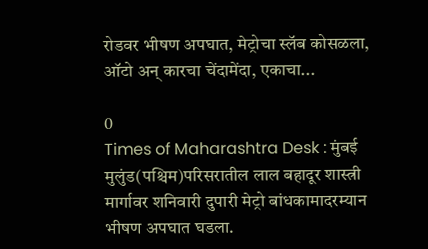रोडवर भीषण अपघात, मेट्रोचा स्लॅब कोसळला, ऑटो अन् कारचा चेंदामेंदा, एकाचा...

0
Times of Maharashtra Desk : मुंबई मुलुंड(पश्चिम)परिसरातील लाल बहादूर शास्त्री  मार्गावर शनिवारी दुपारी मेट्रो बांधकामादरम्यान भीषण अपघात घडला.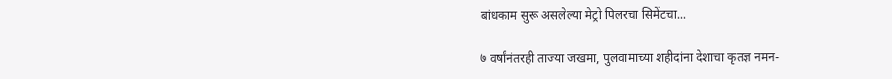बांधकाम सुरू असलेल्या मेट्रो पिलरचा सिमेंटचा...

७ वर्षांनंतरही ताज्या जखमा, पुलवामाच्या शहीदांना देशाचा कृतज्ञ नमन-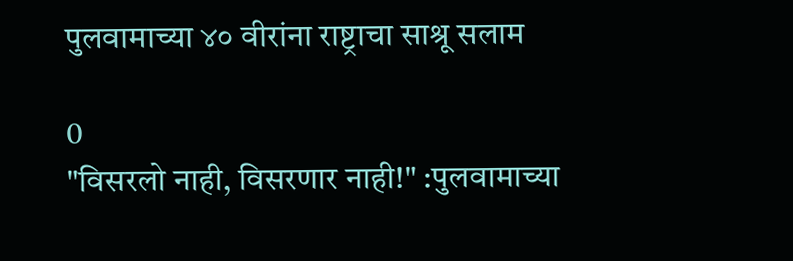पुलवामाच्या ४० वीरांना राष्ट्राचा साश्रू सलाम

0
"विसरलो नाही, विसरणार नाही!" :पुलवामाच्या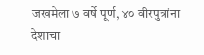जखमेला ७ वर्षे पूर्ण, ४० वीरपुत्रांना देशाचा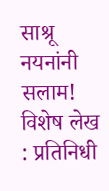साश्रू नयनांनी सलाम! विशेष लेख : प्रतिनिधी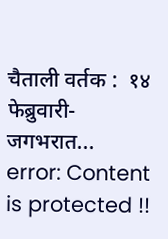चैताली वर्तक :  १४ फेब्रुवारी- जगभरात...
error: Content is protected !!